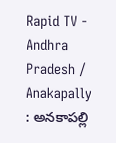Rapid TV - Andhra Pradesh / Anakapally : అనకాపల్లి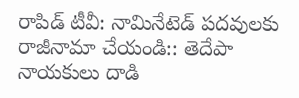రాపిడ్ టీవీ: నామినేటెడ్ పదవులకు రాజీనామా చేయండి:: తెదేపా నాయకులు దాడి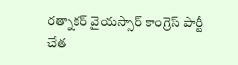రత్నాకర్ వైయస్సార్ కాంగ్రెస్ పార్టీ చేత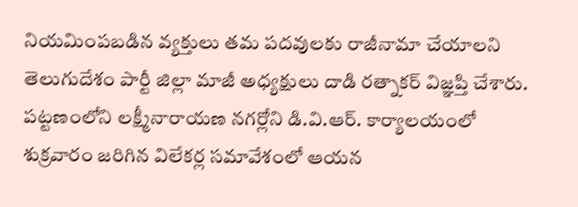నియమింపబడిన వ్యక్తులు తమ పదవులకు రాజీనామా చేయాలని తెలుగుదేశం పార్టీ జిల్లా మాజీ అధ్యక్షులు దాడి రత్నాకర్ విజ్ఞప్తి చేశారు. పట్టణంలోని లక్ష్మీనారాయణ నగర్లోని డి.వి.ఆర్. కార్యాలయంలో శుక్రవారం జరిగిన విలేకర్ల సమావేశంలో ఆయన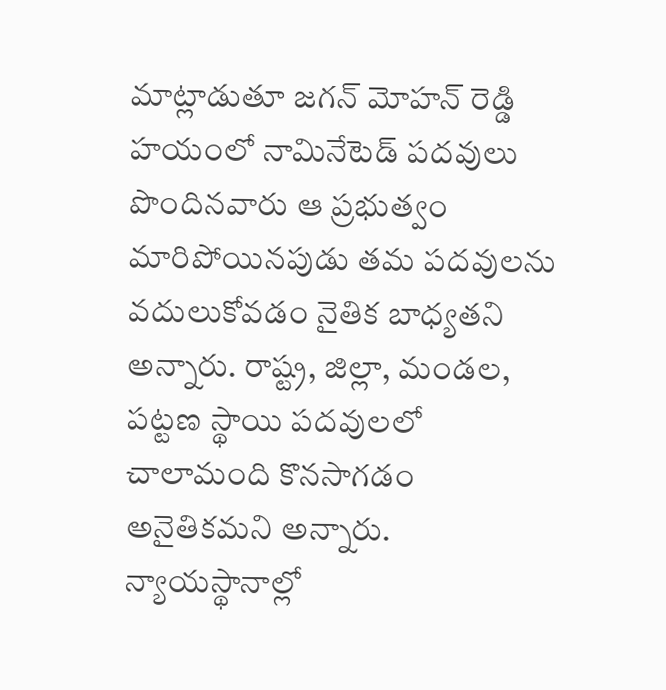మాట్లాడుతూ జగన్ మోహన్ రెడ్డి హయంలో నామినేటెడ్ పదవులు పొందినవారు ఆ ప్రభుత్వం మారిపోయినపుడు తమ పదవులను వదులుకోవడం నైతిక బాధ్యతని అన్నారు. రాష్ట్ర, జిల్లా, మండల, పట్టణ స్థాయి పదవులలో చాలామంది కొనసాగడం అనైతికమని అన్నారు. న్యాయస్థానాల్లో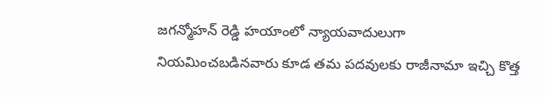జగన్మోహన్ రెడ్డి హయాంలో న్యాయవాదులుగా నియమించబడినవారు కూడ తమ పదవులకు రాజీనామా ఇచ్చి కొత్త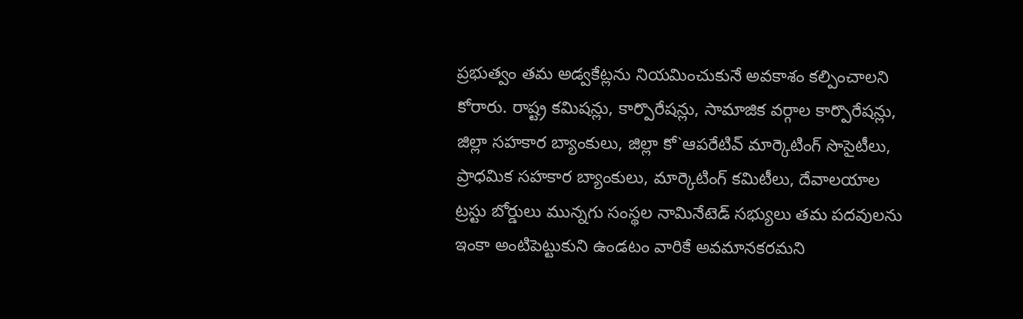ప్రభుత్వం తమ అడ్వకేట్లను నియమించుకునే అవకాశం కల్పించాలని కోరారు. రాష్ట్ర కమిషన్లు, కార్పొరేషన్లు, సామాజిక వర్గాల కార్పొరేషన్లు, జిల్లా సహకార బ్యాంకులు, జిల్లా కో`ఆపరేటివ్ మార్కెటింగ్ సొసైటీలు, ప్రాధమిక సహకార బ్యాంకులు, మార్కెటింగ్ కమిటీలు, దేవాలయాల ట్రస్టు బోర్డులు మున్నగు సంస్థల నామినేటెడ్ సభ్యులు తమ పదవులను ఇంకా అంటిపెట్టుకుని ఉండటం వారికే అవమానకరమని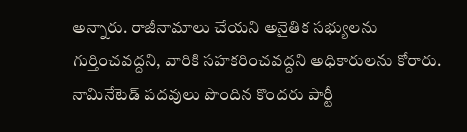అన్నారు. రాజీనామాలు చేయని అనైతిక సభ్యులను గుర్తించవద్దని, వారికి సహకరించవద్దని అధికారులను కోరారు. నామినేటెడ్ పదవులు పొందిన కొందరు పార్టీ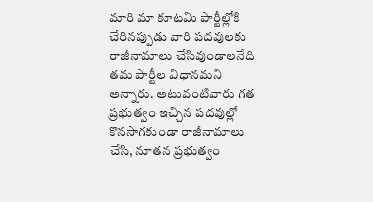మారి మా కూటమి పార్టీల్లోకి చేరినప్పుడు వారి పదవులకు రాజీనామాలు చేసివుండాలనేది తమ పార్టీల విధానమని అన్నారు. అటువంటివారు గత ప్రభుత్వం ఇచ్చిన పదవుల్లో కొనసాగకుండా రాజీనామాలు చేసి, నూతన ప్రభుత్వం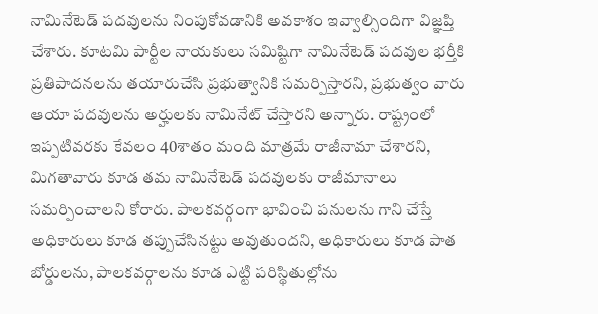నామినేటెడ్ పదవులను నింపుకోవడానికి అవకాశం ఇవ్వాల్సిందిగా విజ్ఞప్తి చేశారు. కూటమి పార్టీల నాయకులు సమిష్టిగా నామినేటెడ్ పదవుల భర్తీకి ప్రతిపాదనలను తయారుచేసి ప్రభుత్వానికి సమర్పిస్తారని, ప్రభుత్వం వారు ఆయా పదవులను అర్హులకు నామినేట్ చేస్తారని అన్నారు. రాష్ట్రంలో ఇప్పటివరకు కేవలం 40శాతం మంది మాత్రమే రాజీనామా చేశారని, మిగతావారు కూడ తమ నామినేటెడ్ పదవులకు రాజీమానాలు సమర్పించాలని కోరారు. పాలకవర్గంగా భావించి పనులను గాని చేస్తే అధికారులు కూడ తప్పుచేసినట్టు అవుతుందని, అధికారులు కూడ పాత బోర్డులను, పాలకవర్గాలను కూడ ఎట్టి పరిస్థితుల్లోను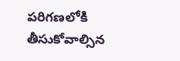పరిగణలోకి తీసుకోవాల్సిన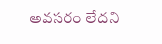అవసరం లేదని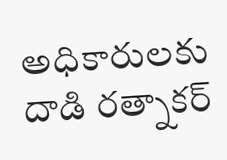అధికారులకు దాడి రత్నాకర్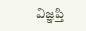విజ్ఞప్తి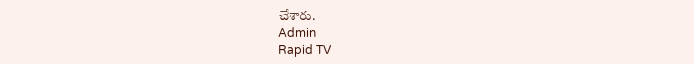చేశారు.
Admin
Rapid TV